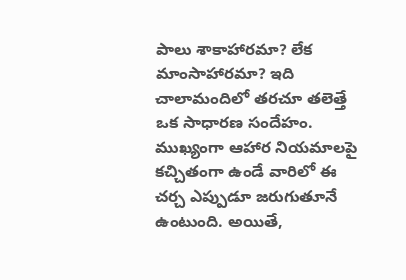పాలు శాకాహారమా? లేక మాంసాహారమా? ఇది చాలామందిలో తరచూ తలెత్తే ఒక సాధారణ సందేహం. ముఖ్యంగా ఆహార నియమాలపై కచ్చితంగా ఉండే వారిలో ఈ చర్చ ఎప్పుడూ జరుగుతూనే ఉంటుంది. అయితే,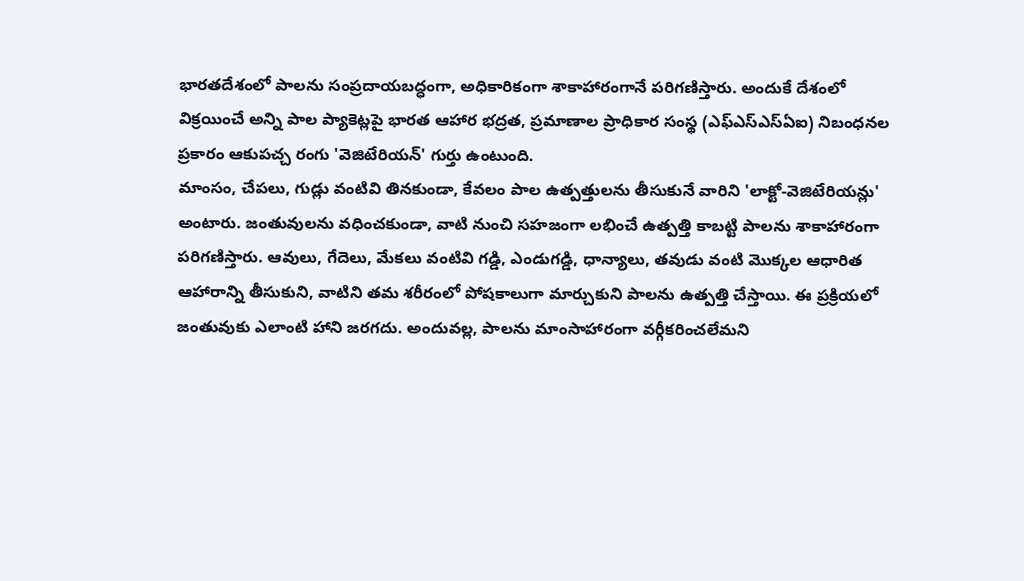భారతదేశంలో పాలను సంప్రదాయబద్ధంగా, అధికారికంగా శాకాహారంగానే పరిగణిస్తారు. అందుకే దేశంలో విక్రయించే అన్ని పాల ప్యాకెట్లపై భారత ఆహార భద్రత, ప్రమాణాల ప్రాధికార సంస్థ (ఎఫ్ఎస్ఎస్ఏఐ) నిబంధనల ప్రకారం ఆకుపచ్చ రంగు 'వెజిటేరియన్' గుర్తు ఉంటుంది.
మాంసం, చేపలు, గుడ్లు వంటివి తినకుండా, కేవలం పాల ఉత్పత్తులను తీసుకునే వారిని 'లాక్టో-వెజిటేరియన్లు' అంటారు. జంతువులను వధించకుండా, వాటి నుంచి సహజంగా లభించే ఉత్పత్తి కాబట్టి పాలను శాకాహారంగా పరిగణిస్తారు. ఆవులు, గేదెలు, మేకలు వంటివి గడ్డి, ఎండుగడ్డి, ధాన్యాలు, తవుడు వంటి మొక్కల ఆధారిత ఆహారాన్ని తీసుకుని, వాటిని తమ శరీరంలో పోషకాలుగా మార్చుకుని పాలను ఉత్పత్తి చేస్తాయి. ఈ ప్రక్రియలో జంతువుకు ఎలాంటి హాని జరగదు. అందువల్ల, పాలను మాంసాహారంగా వర్గీకరించలేమని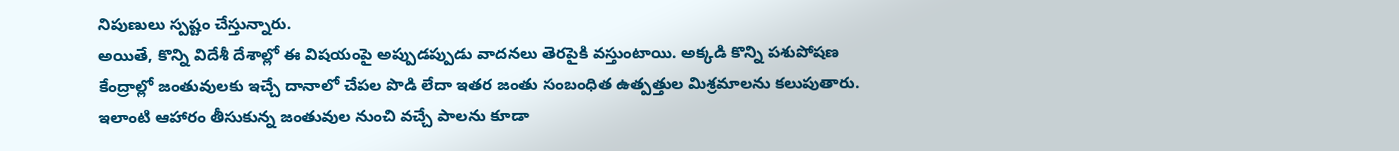నిపుణులు స్పష్టం చేస్తున్నారు.
అయితే, కొన్ని విదేశీ దేశాల్లో ఈ విషయంపై అప్పుడప్పుడు వాదనలు తెరపైకి వస్తుంటాయి. అక్కడి కొన్ని పశుపోషణ కేంద్రాల్లో జంతువులకు ఇచ్చే దానాలో చేపల పొడి లేదా ఇతర జంతు సంబంధిత ఉత్పత్తుల మిశ్రమాలను కలుపుతారు. ఇలాంటి ఆహారం తీసుకున్న జంతువుల నుంచి వచ్చే పాలను కూడా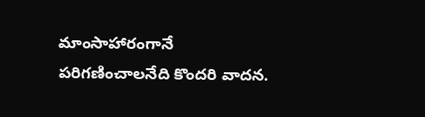మాంసాహారంగానే పరిగణించాలనేది కొందరి వాదన.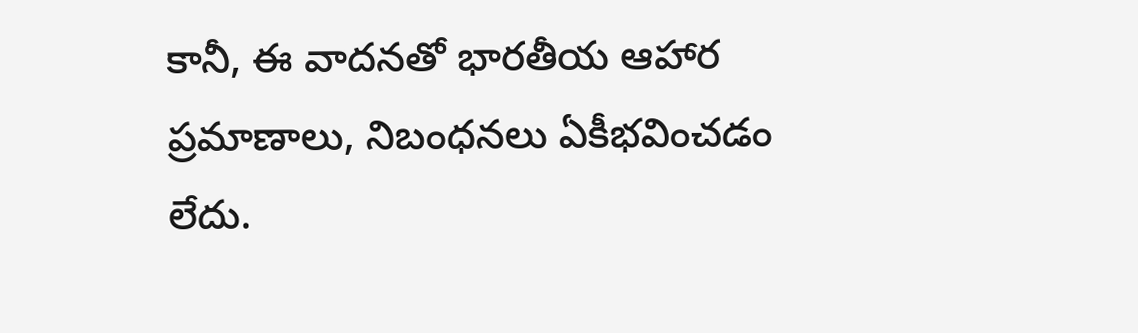కానీ, ఈ వాదనతో భారతీయ ఆహార ప్రమాణాలు, నిబంధనలు ఏకీభవించడం లేదు.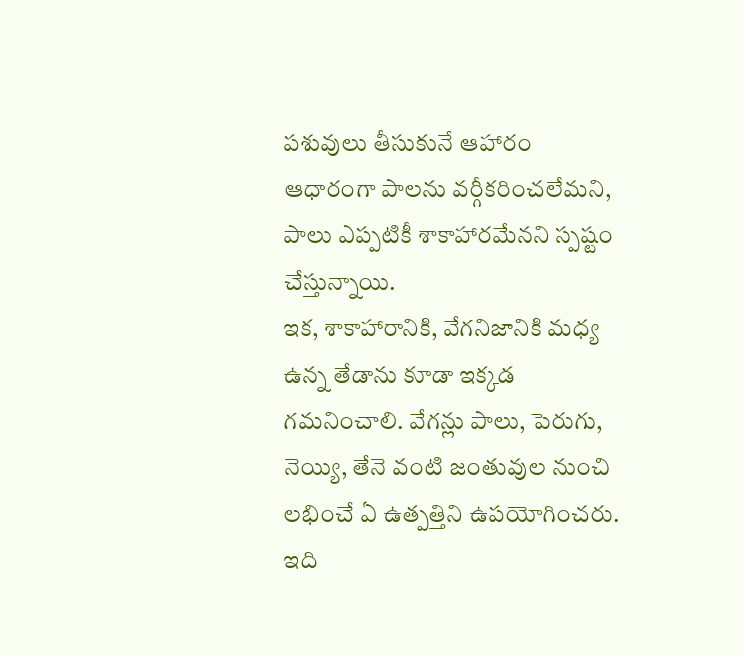పశువులు తీసుకునే ఆహారం ఆధారంగా పాలను వర్గీకరించలేమని, పాలు ఎప్పటికీ శాకాహారమేనని స్పష్టం చేస్తున్నాయి.
ఇక, శాకాహారానికి, వేగనిజానికి మధ్య ఉన్న తేడాను కూడా ఇక్కడ గమనించాలి. వేగన్లు పాలు, పెరుగు, నెయ్యి, తేనె వంటి జంతువుల నుంచి లభించే ఏ ఉత్పత్తిని ఉపయోగించరు. ఇది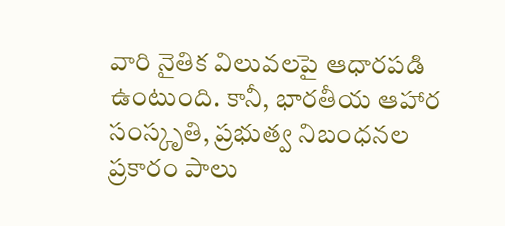వారి నైతిక విలువలపై ఆధారపడి ఉంటుంది. కానీ, భారతీయ ఆహార సంస్కృతి, ప్రభుత్వ నిబంధనల ప్రకారం పాలు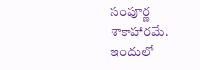సంపూర్ణ శాకాహారమే. ఇందులో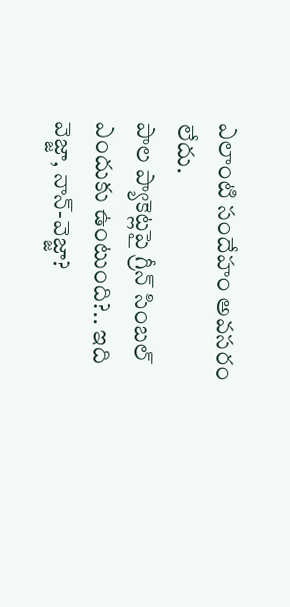ఎలాంటి సందేహం అవసరం లేదు.
పాల ప్యాకెట్లపై గ్రీన్ సింబల్ ఎందుకు ఉంటుంది?.. ఇది వెజ్జా, నాన్-వెజ్జా?